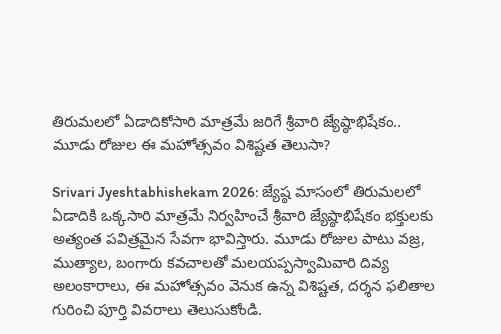తిరుమలలో ఏడాదికోసారి మాత్రమే జరిగే శ్రీవారి జ్యేష్ఠాభిషేకం.. మూడు రోజుల ఈ మహోత్సవం విశిష్టత తెలుసా?

Srivari Jyeshtabhishekam 2026: జ్యేష్ఠ మాసంలో తిరుమలలో ఏడాదికి ఒక్కసారి మాత్రమే నిర్వహించే శ్రీవారి జ్యేష్ఠాభిషేకం భక్తులకు అత్యంత పవిత్రమైన సేవగా భావిస్తారు. మూడు రోజుల పాటు వజ్ర, ముత్యాల, బంగారు కవచాలతో మలయప్పస్వామివారి దివ్య అలంకారాలు, ఈ మహోత్సవం వెనుక ఉన్న విశిష్టత, దర్శన ఫలితాల గురించి పూర్తి వివరాలు తెలుసుకోండి.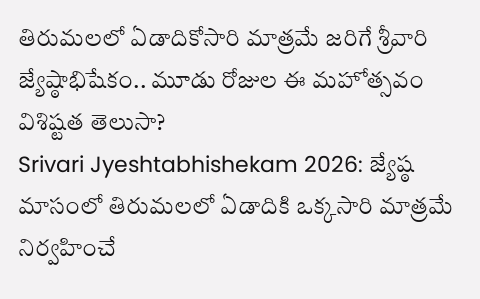తిరుమలలో ఏడాదికోసారి మాత్రమే జరిగే శ్రీవారి జ్యేష్ఠాభిషేకం.. మూడు రోజుల ఈ మహోత్సవం విశిష్టత తెలుసా?
Srivari Jyeshtabhishekam 2026: జ్యేష్ఠ మాసంలో తిరుమలలో ఏడాదికి ఒక్కసారి మాత్రమే నిర్వహించే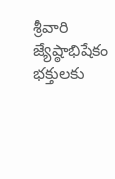శ్రీవారి జ్యేష్ఠాభిషేకం భక్తులకు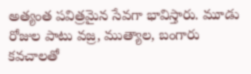అత్యంత పవిత్రమైన సేవగా భావిస్తారు. మూడు రోజుల పాటు వజ్ర, ముత్యాల, బంగారు కవచాలతో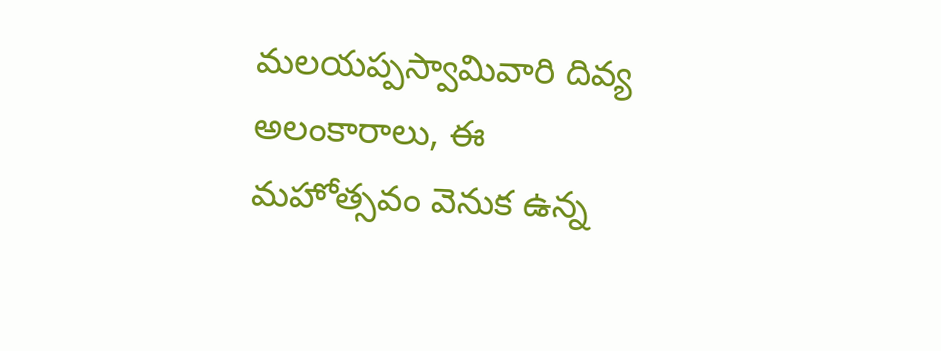మలయప్పస్వామివారి దివ్య అలంకారాలు, ఈ మహోత్సవం వెనుక ఉన్న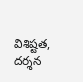విశిష్టత, దర్శన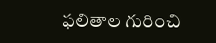ఫలితాల గురించి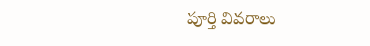పూర్తి వివరాలు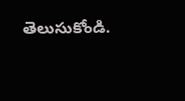తెలుసుకోండి.